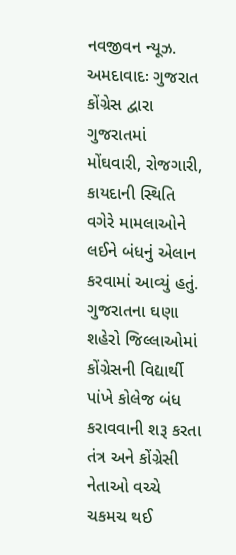નવજીવન ન્યૂઝ. અમદાવાદઃ ગુજરાત કોંગ્રેસ દ્વારા ગુજરાતમાં મોંઘવારી, રોજગારી, કાયદાની સ્થિતિ વગેરે મામલાઓને લઈને બંધનું એલાન કરવામાં આવ્યું હતું. ગુજરાતના ઘણા શહેરો જિલ્લાઓમાં કોંગ્રેસની વિદ્યાર્થી પાંખે કોલેજ બંધ કરાવવાની શરૂ કરતા તંત્ર અને કોંગ્રેસી નેતાઓ વચ્ચે ચકમચ થઈ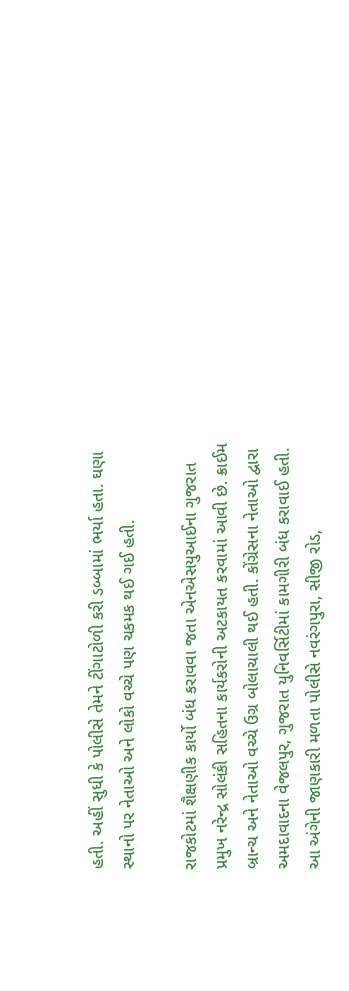હતી. અહીં સુધી કે પોલીસે તેમને ટીંગાટોળી કરી ડબ્બામાં ભર્યા હતા. ઘણા સ્થાનો પર નેતાઓ અને લોકો વચ્ચે પણ ચકમક થઈ ગઈ હતી.

રાજકોટમાં શૈક્ષણીક કાર્યો બંધ કરાવવા જતા એનએસયુઆઈના ગુજરાત પ્રમુખ નરેન્દ્ર સોલંકી સહિતના કાર્યકરોની અટકાયત કરવામાં આવી છે. ક્રાઈમ બ્રાન્ચ અને નેતાઓ વચ્ચે ઉગ્ર બોલાચાલી થઈ હતી. કોંગ્રેસના નેતાઓ દ્વારા અમદાવાદના વેજલપુર, ગુજરાત યુનિવર્સિટીમાં કામગીરી બંધ કરાવાઈ હતી. આ અંગેની જાણકારી મળતા પોલીસે નવરંગપુરા, સીજી રોડ,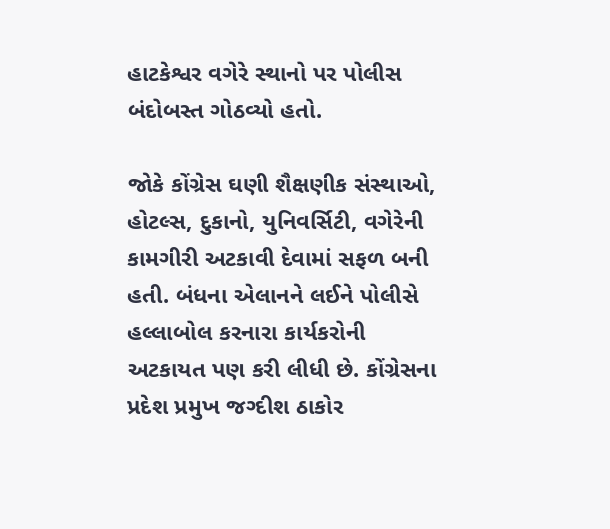હાટકેશ્વર વગેરે સ્થાનો પર પોલીસ બંદોબસ્ત ગોઠવ્યો હતો.

જોકે કોંગ્રેસ ઘણી શૈક્ષણીક સંસ્થાઓ, હોટલ્સ, દુકાનો, યુનિવર્સિટી, વગેરેની કામગીરી અટકાવી દેવામાં સફળ બની હતી. બંધના એલાનને લઈને પોલીસે હલ્લાબોલ કરનારા કાર્યકરોની અટકાયત પણ કરી લીધી છે. કોંગ્રેસના પ્રદેશ પ્રમુખ જગ્દીશ ઠાકોર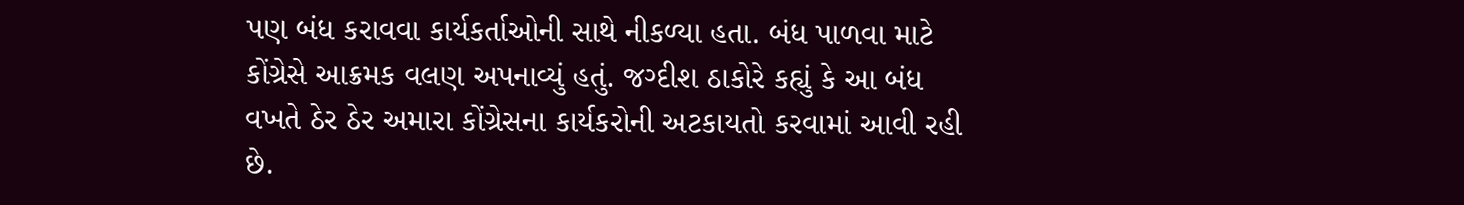પણ બંધ કરાવવા કાર્યકર્તાઓની સાથે નીકળ્યા હતા. બંધ પાળવા માટે કોંગ્રેસે આક્રમક વલણ અપનાવ્યું હતું. જગ્દીશ ઠાકોરે કહ્યું કે આ બંધ વખતે ઠેર ઠેર અમારા કોંગ્રેસના કાર્યકરોની અટકાયતો કરવામાં આવી રહી છે.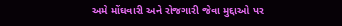અમે મોંઘવારી અને રોજગારી જેવા મુદ્દાઓ પર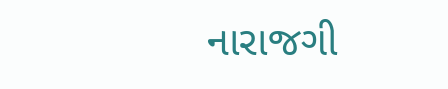નારાજગી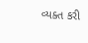વ્યક્ત કરી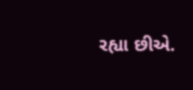રહ્યા છીએ.